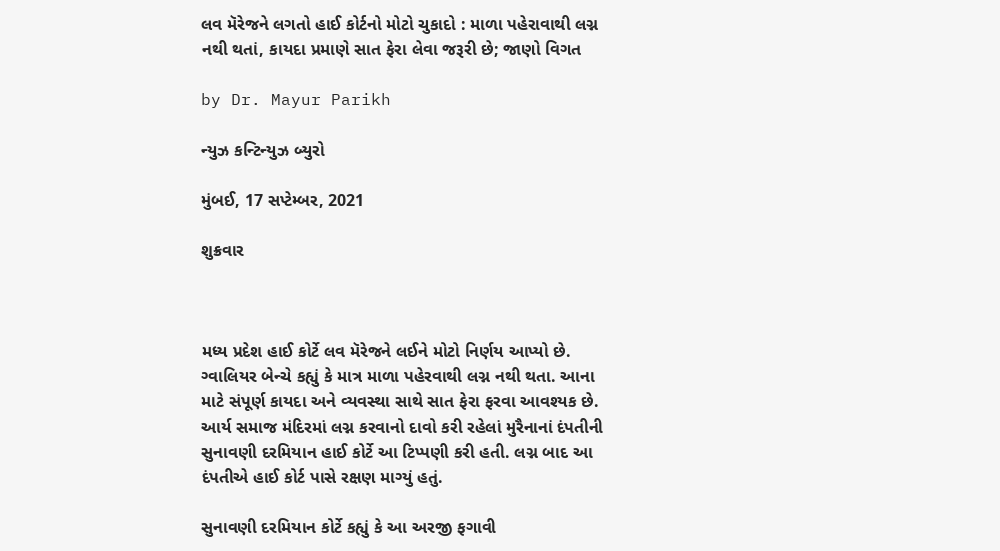લવ મૅરેજને લગતો હાઈ કોર્ટનો મોટો ચુકાદો : માળા પહેરાવાથી લગ્ન નથી થતાં, કાયદા પ્રમાણે સાત ફેરા લેવા જરૂરી છે; જાણો વિગત

by Dr. Mayur Parikh

ન્યુઝ કન્ટિન્યુઝ બ્યુરો

મુંબઈ, 17 સપ્ટેમ્બર, 2021

શુક્રવાર



મધ્ય પ્રદેશ હાઈ કોર્ટે લવ મૅરેજને લઈને મોટો નિર્ણય આપ્યો છે. ગ્વાલિયર બેન્ચે કહ્યું કે માત્ર માળા પહેરવાથી લગ્ન નથી થતા. આના માટે સંપૂર્ણ કાયદા અને વ્યવસ્થા સાથે સાત ફેરા ફરવા આવશ્યક છે. આર્ય સમાજ મંદિરમાં લગ્ન કરવાનો દાવો કરી રહેલાં મુરૈનાનાં દંપતીની સુનાવણી દરમિયાન હાઈ કોર્ટે આ ટિપ્પણી કરી હતી. લગ્ન બાદ આ દંપતીએ હાઈ કોર્ટ પાસે રક્ષણ માગ્યું હતું.

સુનાવણી દરમિયાન કોર્ટે કહ્યું કે આ અરજી ફગાવી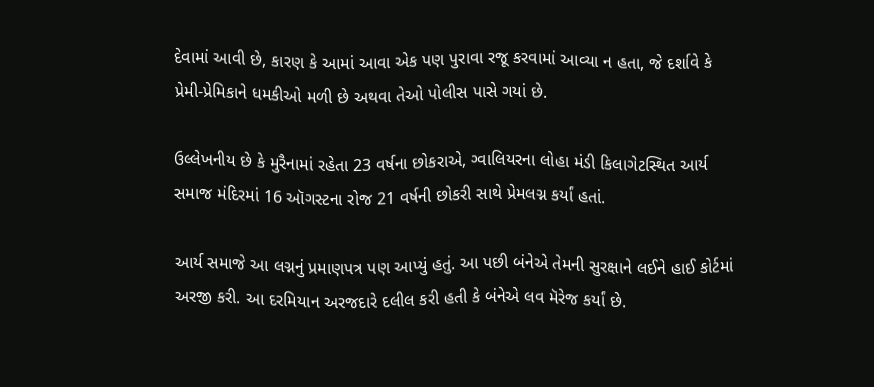દેવામાં આવી છે, કારણ કે આમાં આવા એક પણ પુરાવા રજૂ કરવામાં આવ્યા ન હતા, જે દર્શાવે કે પ્રેમી-પ્રેમિકાને ધમકીઓ મળી છે અથવા તેઓ પોલીસ પાસે ગયાં છે.

ઉલ્લેખનીય છે કે મુરૈનામાં રહેતા 23 વર્ષના છોકરાએ, ગ્વાલિયરના લોહા મંડી કિલાગેટસ્થિત આર્ય સમાજ મંદિરમાં 16 ઑગસ્ટના રોજ 21 વર્ષની છોકરી સાથે પ્રેમલગ્ન કર્યાં હતાં.

આર્ય સમાજે આ લગ્નનું પ્રમાણપત્ર પણ આપ્યું હતું. આ પછી બંનેએ તેમની સુરક્ષાને લઈને હાઈ કોર્ટમાં અરજી કરી. આ દરમિયાન અરજદારે દલીલ કરી હતી કે બંનેએ લવ મૅરેજ કર્યાં છે.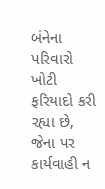બંનેના પરિવારો ખોટી ફરિયાદો કરી રહ્યા છે, જેના પર કાર્યવાહી ન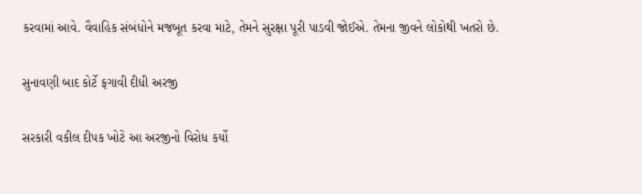કરવામાં આવે. વૈવાહિક સંબંધોને મજબૂત કરવા માટે, તેમને સુરક્ષા પૂરી પાડવી જોઈએ. તેમના જીવને લોકોથી ખતરો છે.

સુનાવણી બાદ કોર્ટે ફગાવી દીધી અરજી

સરકારી વકીલ દીપક ખોટે આ અરજીનો વિરોધ કર્યો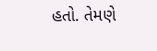હતો. તેમણે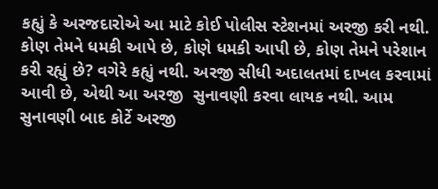કહ્યું કે અરજદારોએ આ માટે કોઈ પોલીસ સ્ટેશનમાં અરજી કરી નથી. કોણ તેમને ધમકી આપે છે, કોણે ધમકી આપી છે, કોણ તેમને પરેશાન કરી રહ્યું છે? વગેરે કહ્યું નથી. અરજી સીધી અદાલતમાં દાખલ કરવામાં આવી છે, એથી આ અરજી  સુનાવણી કરવા લાયક નથી. આમ સુનાવણી બાદ કોર્ટે અરજી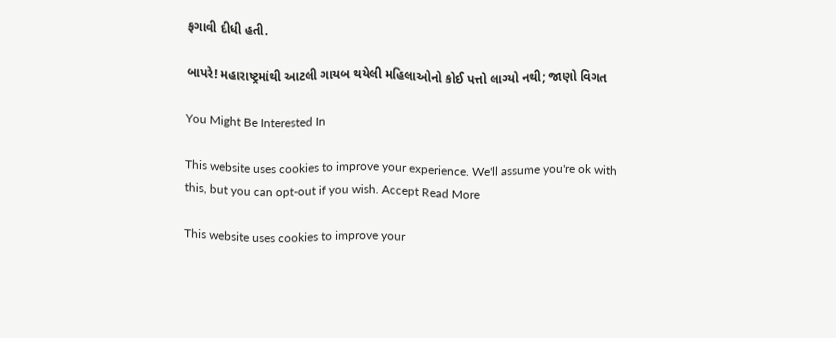ફગાવી દીધી હતી.

બાપરે! મહારાષ્ટ્રમાંથી આટલી ગાયબ થયેલી મહિલાઓનો કોઈ પત્તો લાગ્યો નથી; જાણો વિગત

You Might Be Interested In

This website uses cookies to improve your experience. We'll assume you're ok with this, but you can opt-out if you wish. Accept Read More

This website uses cookies to improve your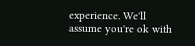experience. We'll assume you're ok with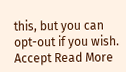this, but you can opt-out if you wish. Accept Read More